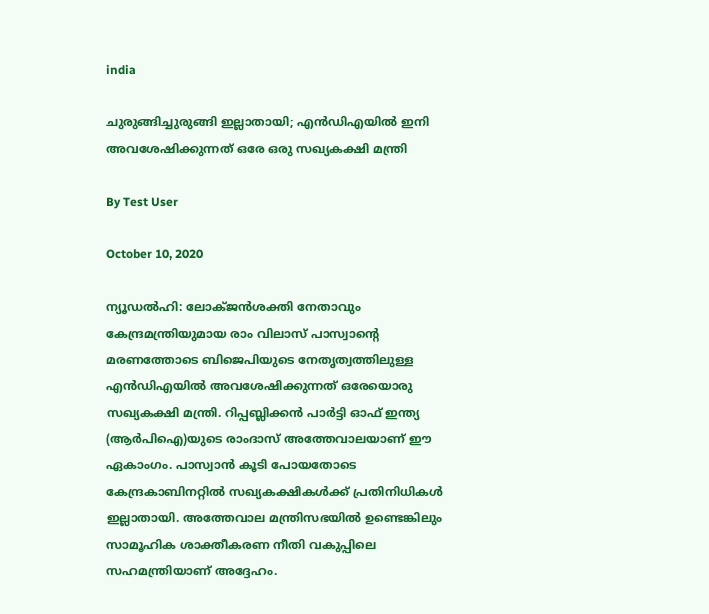india

ചുരുങ്ങിച്ചുരുങ്ങി ഇല്ലാതായി; എന്‍ഡിഎയില്‍ ഇനി അവശേഷിക്കുന്നത് ഒരേ ഒരു സഖ്യകക്ഷി മന്ത്രി

By Test User

October 10, 2020

ന്യൂഡല്‍ഹി: ലോക്ജന്‍ശക്തി നേതാവും കേന്ദ്രമന്ത്രിയുമായ രാം വിലാസ് പാസ്വാന്റെ മരണത്തോടെ ബിജെപിയുടെ നേതൃത്വത്തിലുള്ള എന്‍ഡിഎയില്‍ അവശേഷിക്കുന്നത് ഒരേയൊരു സഖ്യകക്ഷി മന്ത്രി. റിപ്പബ്ലിക്കന്‍ പാര്‍ട്ടി ഓഫ് ഇന്ത്യ (ആര്‍പിഐ)യുടെ രാംദാസ് അത്തേവാലയാണ് ഈ ഏകാംഗം. പാസ്വാന്‍ കൂടി പോയതോടെ കേന്ദ്രകാബിനറ്റില്‍ സഖ്യകക്ഷികള്‍ക്ക് പ്രതിനിധികള്‍ ഇല്ലാതായി. അത്തേവാല മന്ത്രിസഭയില്‍ ഉണ്ടെങ്കിലും സാമൂഹിക ശാക്തീകരണ നീതി വകുപ്പിലെ സഹമന്ത്രിയാണ് അദ്ദേഹം.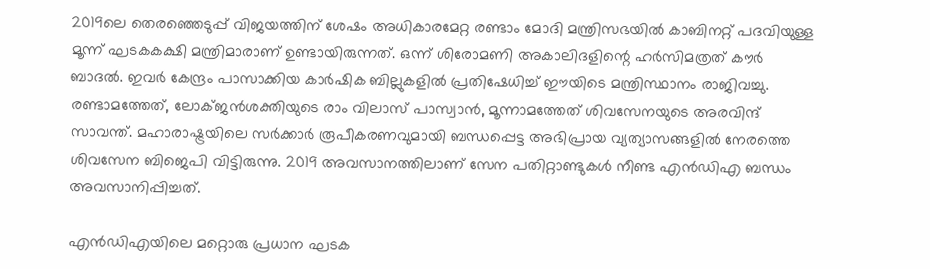2019ലെ തെരഞ്ഞെടുപ്പ് വിജയത്തിന് ശേഷം അധികാരമേറ്റ രണ്ടാം മോദി മന്ത്രിസഭയില്‍ കാബിനറ്റ് പദവിയുള്ള മൂന്ന് ഘടകകക്ഷി മന്ത്രിമാരാണ് ഉണ്ടായിരുന്നത്. ഒന്ന് ശിരോമണി അകാലിദളിന്റെ ഹര്‍സിമത്രത് കൗര്‍ ബാദല്‍. ഇവര്‍ കേന്ദ്രം പാസാക്കിയ കാര്‍ഷിക ബില്ലുകളില്‍ പ്രതിഷേധിച്ച് ഈയിടെ മന്ത്രിസ്ഥാനം രാജിവച്ചു. രണ്ടാമത്തേത്, ലോക്ജന്‍ശക്തിയുടെ രാം വിലാസ് പാസ്വാന്‍, മൂന്നാമത്തേത് ശിവസേനയുടെ അരവിന്ദ് സാവന്ത്. മഹാരാഷ്ട്രയിലെ സര്‍ക്കാര്‍ രൂപീകരണവുമായി ബന്ധപ്പെട്ട അഭിപ്രായ വ്യത്യാസങ്ങളില്‍ നേരത്തെ ശിവസേന ബിജെപി വിട്ടിരുന്നു. 2019 അവസാനത്തിലാണ് സേന പതിറ്റാണ്ടുകള്‍ നീണ്ട എന്‍ഡിഎ ബന്ധം അവസാനിപ്പിച്ചത്.

എന്‍ഡിഎയിലെ മറ്റൊരു പ്രധാന ഘടക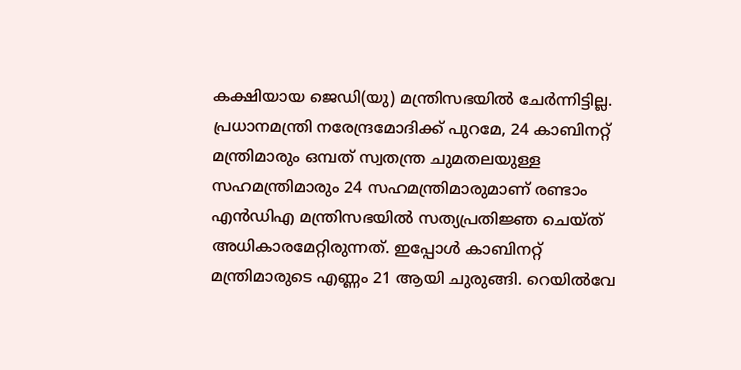കക്ഷിയായ ജെഡി(യു) മന്ത്രിസഭയില്‍ ചേര്‍ന്നിട്ടില്ല. പ്രധാനമന്ത്രി നരേന്ദ്രമോദിക്ക് പുറമേ, 24 കാബിനറ്റ് മന്ത്രിമാരും ഒമ്പത് സ്വതന്ത്ര ചുമതലയുള്ള സഹമന്ത്രിമാരും 24 സഹമന്ത്രിമാരുമാണ് രണ്ടാം എന്‍ഡിഎ മന്ത്രിസഭയില്‍ സത്യപ്രതിജ്ഞ ചെയ്ത് അധികാരമേറ്റിരുന്നത്. ഇപ്പോള്‍ കാബിനറ്റ് മന്ത്രിമാരുടെ എണ്ണം 21 ആയി ചുരുങ്ങി. റെയില്‍വേ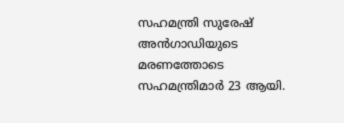സഹമന്ത്രി സുരേഷ് അന്‍ഗാഡിയുടെ മരണത്തോടെ സഹമന്ത്രിമാര്‍ 23 ആയി.